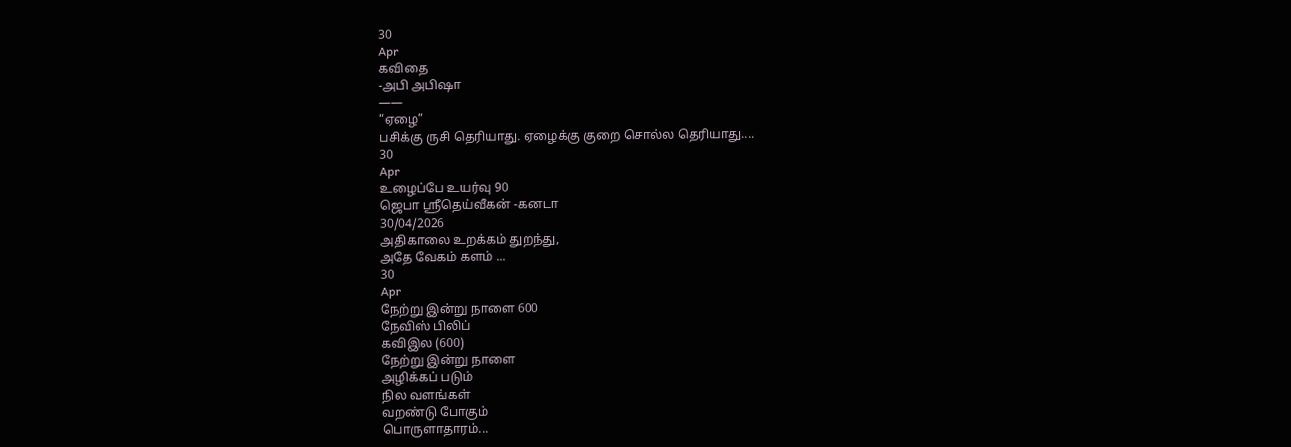30
Apr
கவிதை
-அபி அபிஷா
——
“ஏழை”
பசிக்கு ருசி தெரியாது. ஏழைக்கு குறை சொல்ல தெரியாது....
30
Apr
உழைப்பே உயர்வு 90
ஜெபா ஸ்ரீதெய்வீகன் -கனடா
30/04/2026
அதிகாலை உறக்கம் துறந்து,
அதே வேகம் களம் ...
30
Apr
நேற்று இன்று நாளை 600
நேவிஸ் பிலிப்
கவிஇல (600)
நேற்று இன்று நாளை
அழிக்கப் படும்
நில வளங்கள்
வறண்டு போகும்
பொருளாதாரம்...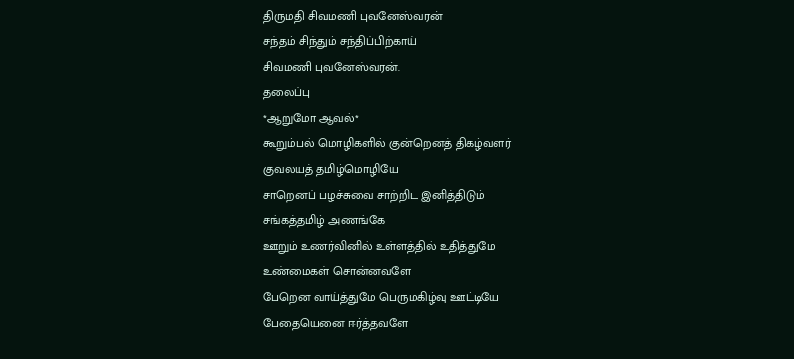திருமதி சிவமணி புவனேஸ்வரன்
சந்தம் சிந்தும் சந்திப்பிற்காய்
சிவமணி புவனேஸ்வரன்.
தலைப்பு
*ஆறுமோ ஆவல்*
கூறும்பல் மொழிகளில் குன்றெனத் திகழ்வளர்
குவலயத் தமிழ்மொழியே
சாறெனப் பழச்சுவை சாற்றிட இனித்திடும்
சங்கத்தமிழ் அணங்கே
ஊறும் உணர்வினில் உள்ளத்தில் உதித்துமே
உண்மைகள் சொன்னவளே
பேறென வாய்த்துமே பெருமகிழ்வு ஊட்டியே
பேதையெனை ஈர்த்தவளே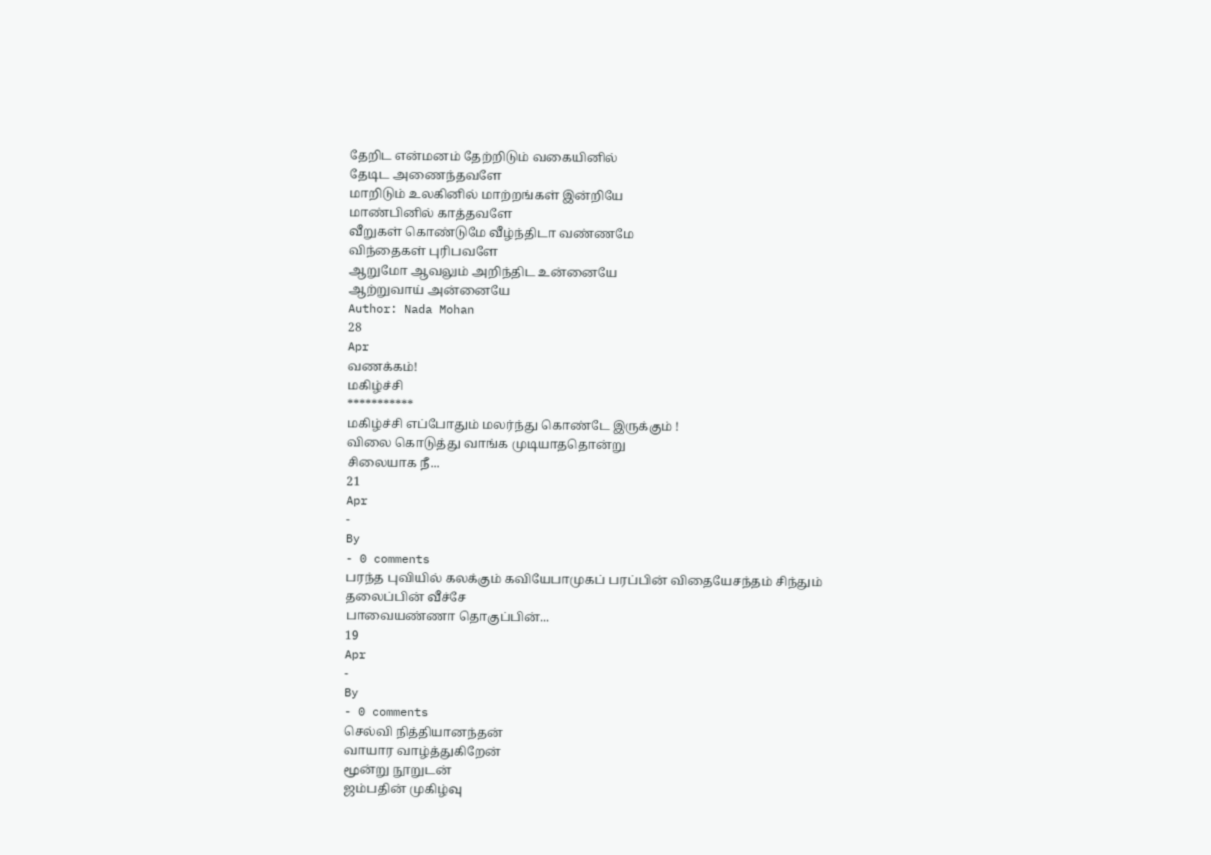தேறிட என்மனம் தேற்றிடும் வகையினில்
தேடிட அணைந்தவளே
மாறிடும் உலகினில் மாற்றங்கள் இன்றியே
மாண்பினில் காத்தவளே
வீறுகள் கொண்டுமே வீழ்ந்திடா வண்ணமே
விந்தைகள் புரிபவளே
ஆறுமோ ஆவலும் அறிந்திட உன்னையே
ஆற்றுவாய் அன்னையே
Author: Nada Mohan
28
Apr
வணக்கம்!
மகிழ்ச்சி
***********
மகிழ்ச்சி எப்போதும் மலர்ந்து கொண்டே இருக்கும் !
விலை கொடுத்து வாங்க முடியாததொன்று
சிலையாக நீ...
21
Apr
-
By
- 0 comments
பரந்த புவியில் கலக்கும் கவியேபாமுகப் பரப்பின் விதையேசந்தம் சிந்தும் தலைப்பின் வீச்சே
பாவையண்ணா தொகுப்பின்...
19
Apr
-
By
- 0 comments
செல்வி நித்தியானந்தன்
வாயார வாழ்த்துகிறேன்
மூன்று நூறுடன்
ஜம்பதின் முகிழ்வு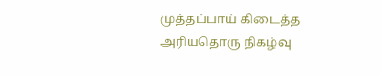முத்தப்பாய் கிடைத்த
அரியதொரு நிகழ்வு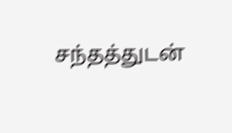சந்தத்துடன்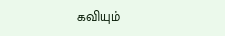கவியும்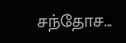சந்தோச...